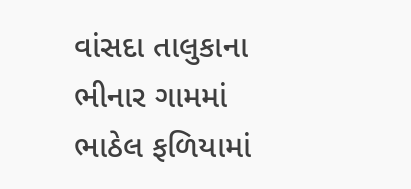વાંસદા તાલુકાના ભીનાર ગામમાં ભાઠેલ ફળિયામાં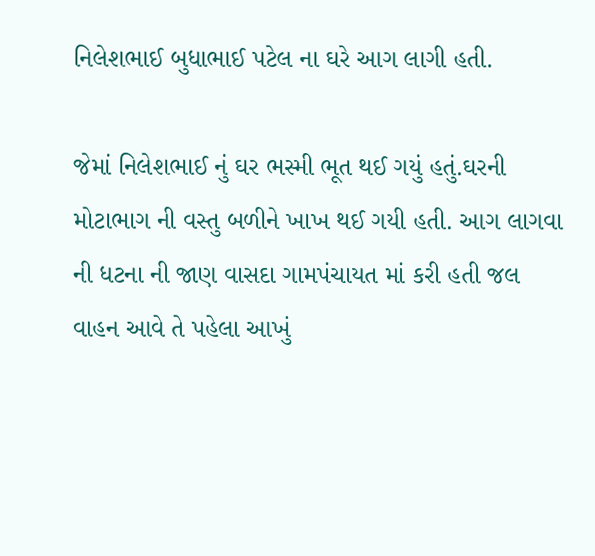નિલેશભાઈ બુધાભાઈ પટેલ ના ઘરે આગ લાગી હતી.

જેમાં નિલેશભાઈ નું ઘર ભસ્મી ભૂત થઈ ગયું હતું.ઘરની મોટાભાગ ની વસ્તુ બળીને ખાખ થઈ ગયી હતી. આગ લાગવા ની ધટના ની જાણ વાસદા ગામપંચાયત માં કરી હતી જલ વાહન આવે તે પહેલા આખું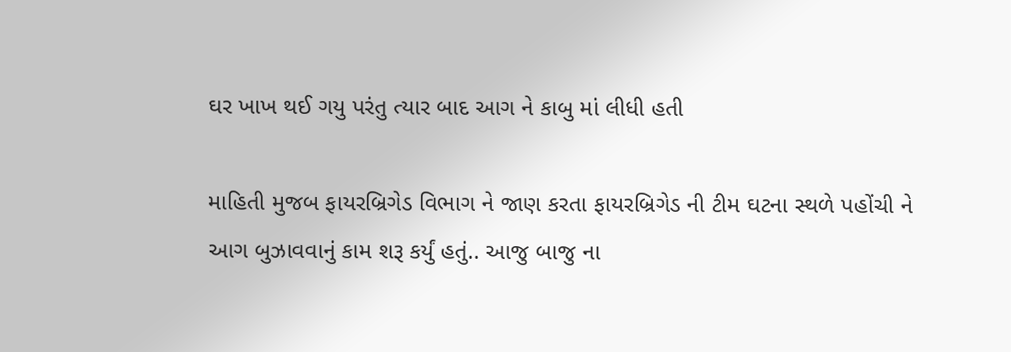ઘર ખાખ થઈ ગયુ પરંતુ ત્યાર બાદ આગ ને કાબુ માં લીધી હતી

માહિતી મુજબ ફાયરબ્રિગેડ વિભાગ ને જાણ કરતા ફાયરબ્રિગેડ ની ટીમ ઘટના સ્થળે પહોંચી ને આગ બુઝાવવાનું કામ શરૂ કર્યું હતું.. આજુ બાજુ ના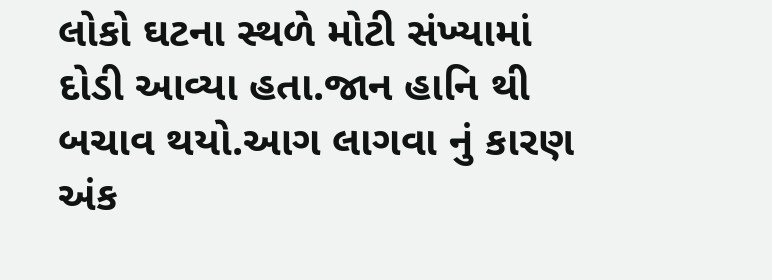લોકો ઘટના સ્થળે મોટી સંખ્યામાં દોડી આવ્યા હતા.જાન હાનિ થી બચાવ થયો.આગ લાગવા નું કારણ અંક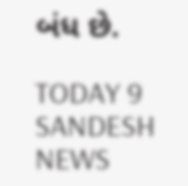બંધ છે.

TODAY 9 SANDESH NEWS